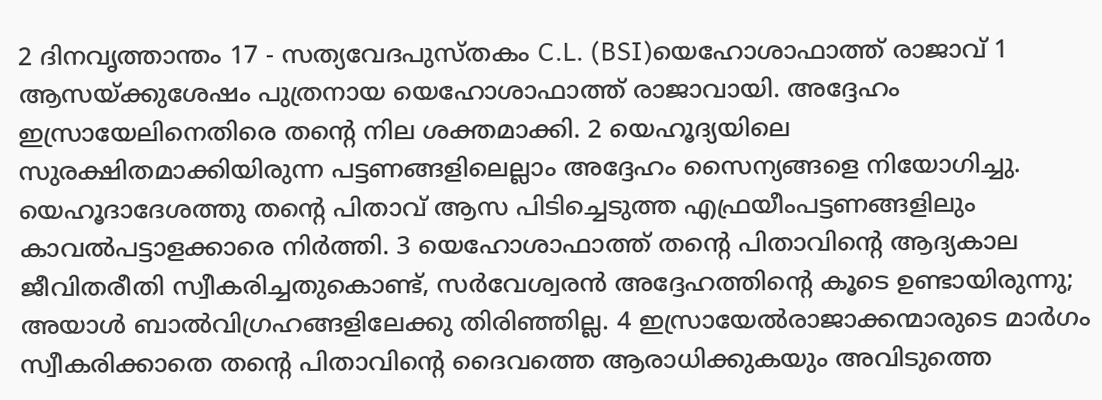2 ദിനവൃത്താന്തം 17 - സത്യവേദപുസ്തകം C.L. (BSI)യെഹോശാഫാത്ത് രാജാവ് 1 ആസയ്ക്കുശേഷം പുത്രനായ യെഹോശാഫാത്ത് രാജാവായി. അദ്ദേഹം ഇസ്രായേലിനെതിരെ തന്റെ നില ശക്തമാക്കി. 2 യെഹൂദ്യയിലെ സുരക്ഷിതമാക്കിയിരുന്ന പട്ടണങ്ങളിലെല്ലാം അദ്ദേഹം സൈന്യങ്ങളെ നിയോഗിച്ചു. യെഹൂദാദേശത്തു തന്റെ പിതാവ് ആസ പിടിച്ചെടുത്ത എഫ്രയീംപട്ടണങ്ങളിലും കാവൽപട്ടാളക്കാരെ നിർത്തി. 3 യെഹോശാഫാത്ത് തന്റെ പിതാവിന്റെ ആദ്യകാല ജീവിതരീതി സ്വീകരിച്ചതുകൊണ്ട്, സർവേശ്വരൻ അദ്ദേഹത്തിന്റെ കൂടെ ഉണ്ടായിരുന്നു; അയാൾ ബാൽവിഗ്രഹങ്ങളിലേക്കു തിരിഞ്ഞില്ല. 4 ഇസ്രായേൽരാജാക്കന്മാരുടെ മാർഗം സ്വീകരിക്കാതെ തന്റെ പിതാവിന്റെ ദൈവത്തെ ആരാധിക്കുകയും അവിടുത്തെ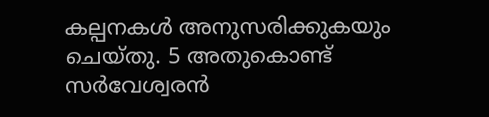കല്പനകൾ അനുസരിക്കുകയും ചെയ്തു. 5 അതുകൊണ്ട് സർവേശ്വരൻ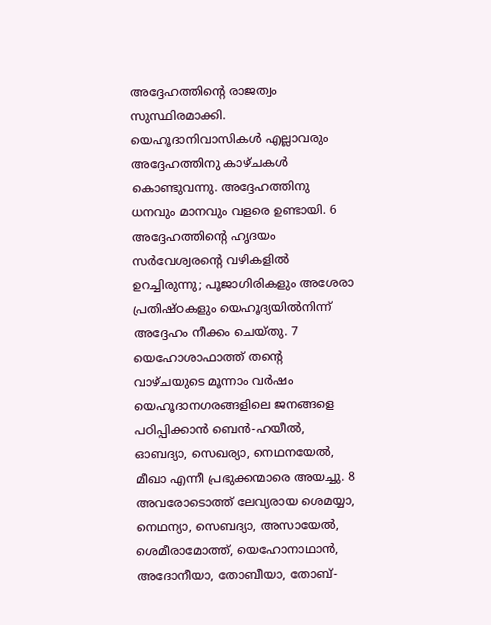അദ്ദേഹത്തിന്റെ രാജത്വം സുസ്ഥിരമാക്കി. യെഹൂദാനിവാസികൾ എല്ലാവരും അദ്ദേഹത്തിനു കാഴ്ചകൾ കൊണ്ടുവന്നു. അദ്ദേഹത്തിനു ധനവും മാനവും വളരെ ഉണ്ടായി. 6 അദ്ദേഹത്തിന്റെ ഹൃദയം സർവേശ്വരന്റെ വഴികളിൽ ഉറച്ചിരുന്നു; പൂജാഗിരികളും അശേരാ പ്രതിഷ്ഠകളും യെഹൂദ്യയിൽനിന്ന് അദ്ദേഹം നീക്കം ചെയ്തു. 7 യെഹോശാഫാത്ത് തന്റെ വാഴ്ചയുടെ മൂന്നാം വർഷം യെഹൂദാനഗരങ്ങളിലെ ജനങ്ങളെ പഠിപ്പിക്കാൻ ബെൻ-ഹയീൽ, ഓബദ്യാ, സെഖര്യാ, നെഥനയേൽ, മീഖാ എന്നീ പ്രഭുക്കന്മാരെ അയച്ചു. 8 അവരോടൊത്ത് ലേവ്യരായ ശെമയ്യാ, നെഥന്യാ, സെബദ്യാ, അസായേൽ, ശെമീരാമോത്ത്, യെഹോനാഥാൻ, അദോനീയാ, തോബീയാ, തോബ്-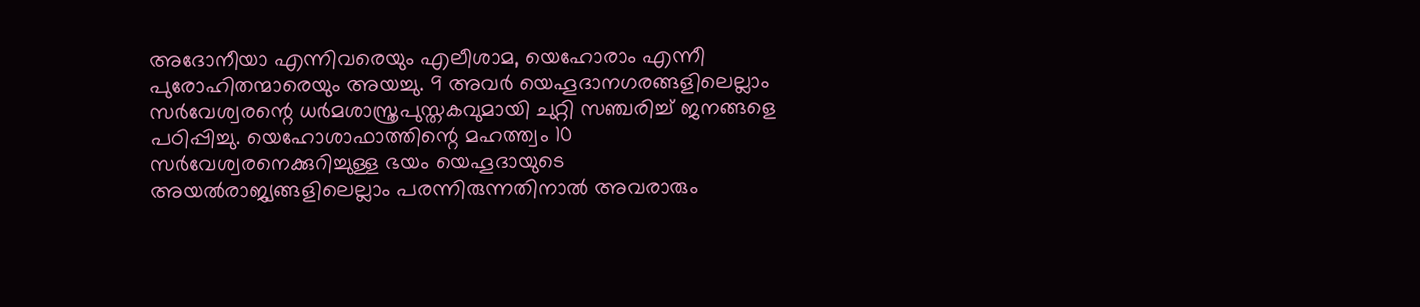അദോനീയാ എന്നിവരെയും എലീശാമ, യെഹോരാം എന്നീ പുരോഹിതന്മാരെയും അയച്ചു. 9 അവർ യെഹൂദാനഗരങ്ങളിലെല്ലാം സർവേശ്വരന്റെ ധർമശാസ്ത്രപുസ്തകവുമായി ചുറ്റി സഞ്ചരിച്ച് ജനങ്ങളെ പഠിപ്പിച്ചു. യെഹോശാഫാത്തിന്റെ മഹത്ത്വം 10 സർവേശ്വരനെക്കുറിച്ചുള്ള ഭയം യെഹൂദായുടെ അയൽരാജ്യങ്ങളിലെല്ലാം പരന്നിരുന്നതിനാൽ അവരാരും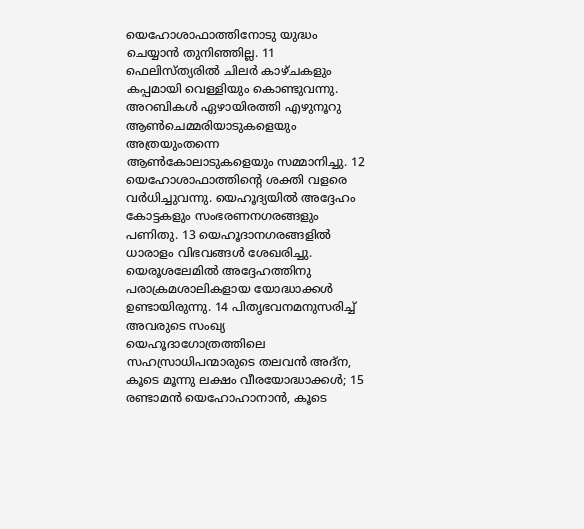യെഹോശാഫാത്തിനോടു യുദ്ധം ചെയ്യാൻ തുനിഞ്ഞില്ല. 11 ഫെലിസ്ത്യരിൽ ചിലർ കാഴ്ചകളും കപ്പമായി വെള്ളിയും കൊണ്ടുവന്നു. അറബികൾ ഏഴായിരത്തി എഴുനൂറു ആൺചെമ്മരിയാടുകളെയും അത്രയുംതന്നെ ആൺകോലാടുകളെയും സമ്മാനിച്ചു. 12 യെഹോശാഫാത്തിന്റെ ശക്തി വളരെ വർധിച്ചുവന്നു. യെഹൂദ്യയിൽ അദ്ദേഹം കോട്ടകളും സംഭരണനഗരങ്ങളും പണിതു. 13 യെഹൂദാനഗരങ്ങളിൽ ധാരാളം വിഭവങ്ങൾ ശേഖരിച്ചു. യെരൂശലേമിൽ അദ്ദേഹത്തിനു പരാക്രമശാലികളായ യോദ്ധാക്കൾ ഉണ്ടായിരുന്നു. 14 പിതൃഭവനമനുസരിച്ച് അവരുടെ സംഖ്യ യെഹൂദാഗോത്രത്തിലെ സഹസ്രാധിപന്മാരുടെ തലവൻ അദ്ന, കൂടെ മൂന്നു ലക്ഷം വീരയോദ്ധാക്കൾ; 15 രണ്ടാമൻ യെഹോഹാനാൻ, കൂടെ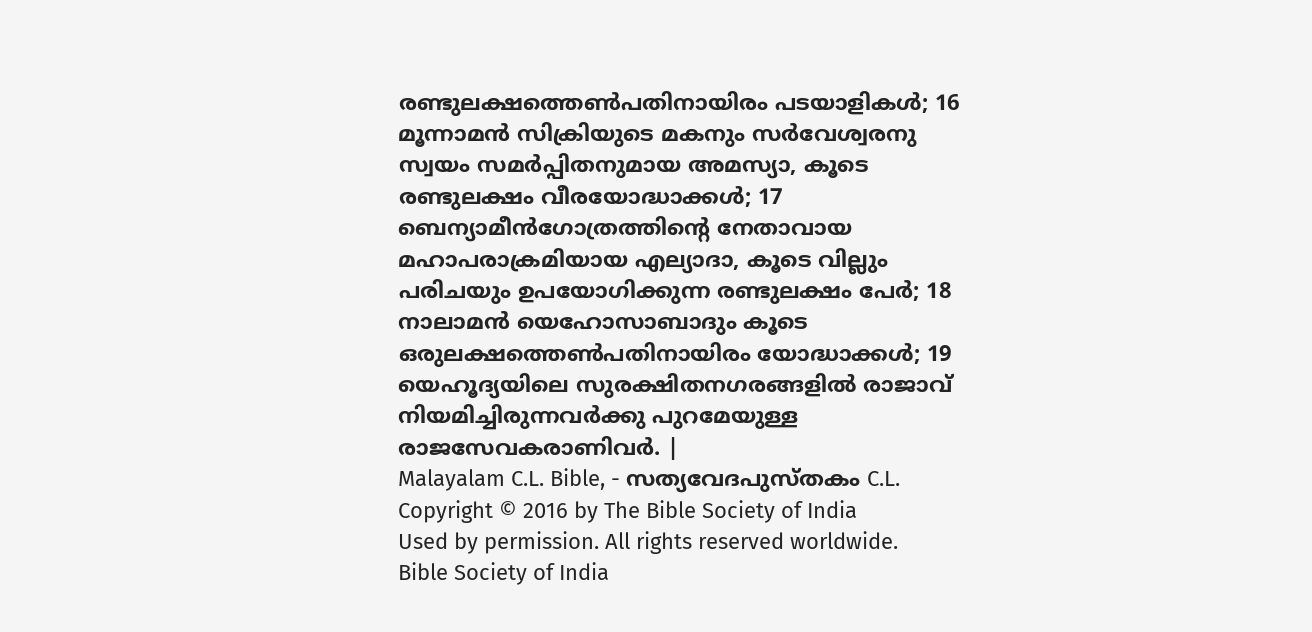രണ്ടുലക്ഷത്തെൺപതിനായിരം പടയാളികൾ; 16 മൂന്നാമൻ സിക്രിയുടെ മകനും സർവേശ്വരനു സ്വയം സമർപ്പിതനുമായ അമസ്യാ, കൂടെ രണ്ടുലക്ഷം വീരയോദ്ധാക്കൾ; 17 ബെന്യാമീൻഗോത്രത്തിന്റെ നേതാവായ മഹാപരാക്രമിയായ എല്യാദാ, കൂടെ വില്ലും പരിചയും ഉപയോഗിക്കുന്ന രണ്ടുലക്ഷം പേർ; 18 നാലാമൻ യെഹോസാബാദും കൂടെ ഒരുലക്ഷത്തെൺപതിനായിരം യോദ്ധാക്കൾ; 19 യെഹൂദ്യയിലെ സുരക്ഷിതനഗരങ്ങളിൽ രാജാവ് നിയമിച്ചിരുന്നവർക്കു പുറമേയുള്ള രാജസേവകരാണിവർ. |
Malayalam C.L. Bible, - സത്യവേദപുസ്തകം C.L.
Copyright © 2016 by The Bible Society of India
Used by permission. All rights reserved worldwide.
Bible Society of India